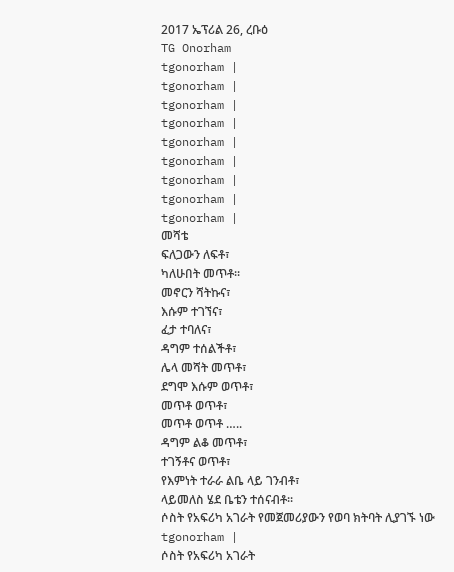2017 ኤፕሪል 26, ረቡዕ
TG Onorham
tgonorham |
tgonorham |
tgonorham |
tgonorham |
tgonorham |
tgonorham |
tgonorham |
tgonorham |
tgonorham |
መሻቴ
ፍለጋውን ለፍቶ፣
ካለሁበት መጥቶ፡፡
መኖርን ሻትኩና፣
እሱም ተገኘና፣
ፈታ ተባለና፣
ዳግም ተሰልችቶ፣
ሌላ መሻት መጥቶ፣
ደግሞ እሱም ወጥቶ፣
መጥቶ ወጥቶ፣
መጥቶ ወጥቶ …..
ዳግም ልቆ መጥቶ፣
ተገኝቶና ወጥቶ፣
የእምነት ተራራ ልቤ ላይ ገንብቶ፣
ላይመለስ ሄደ ቤቴን ተሰናብቶ፡፡
ሶስት የአፍሪካ አገራት የመጀመሪያውን የወባ ክትባት ሊያገኙ ነው
tgonorham |
ሶስት የአፍሪካ አገራት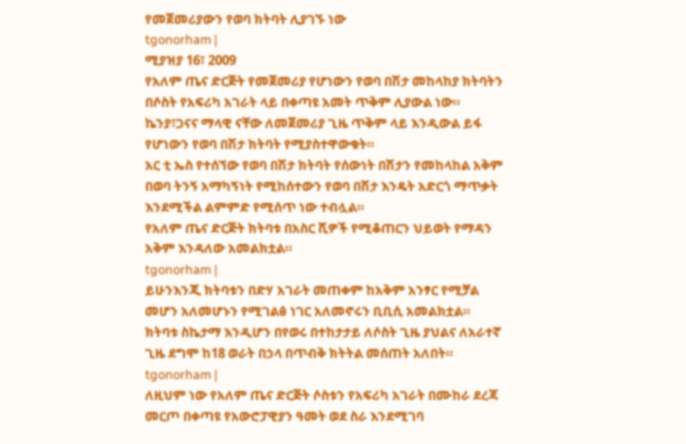የመጀመሪያውን የወባ ክትባት ሊያገኙ ነው
tgonorham |
ሚያዝያ 16፣ 2009
የአለም ጤና ድርጅት የመጀመሪያ የሆነውን የወባ በሽታ መከላከያ ክትባትን በሶስት የአፍሪካ አገራት ላይ በቀጣዩ አመት ጥቅም ሊያውል ነው።
ኬንያ፣ጋናና ማላዊ ናቸው ለመጀመሪያ ጊዜ ጥቅም ላይ እንዲውል ይፋ የሆነውን የወባ በሽታ ክትባት የሚያስተዋውቁት።
አር ቲ ኤስ የተሰኘው የወባ በሽታ ክትባት የሰውነት በሽታን የመከላከል አቅም በወባ ትንኝ አማካኝነት የሚከሰተውን የወባ በሽታ እንዴት አድርጎ ማጥቃት እንደሚችል ልምምድ የሚሰጥ ነው ተብሏል።
የአለም ጤና ድርጅት ክትባቱ በአስር ሺዎች የሚቆጠርን ህይወት የማዳን አቅም እንዳለው አመልክቷል።
tgonorham |
ይሁንእንጂ ክትባቱን በድሃ አገራት መጠቀም ከአቅም አንፃር የሚቻል መሆን አለመሆኑን የሚገልፅ ነገር አለመኖሩን ቢቢሲ አመልክቷል።
ክትባቱ ስኬታማ እንዲሆን በየወሩ በተከታታይ ለሶስት ጊዜ ያህልና ለአራተኛ ጊዜ ደግሞ ከ18 ወራት በኃላ በጥብቅ ክትትል መሰጠት አለበት።
tgonorham |
ለዚህም ነው የአለም ጤና ድርጅት ሶስቱን የአፍሪካ አገራት በሙከራ ደረጃ መርጦ በቀጣዩ የአውሮፓዊያን ዓመት ወደ ስራ እንደሚገባ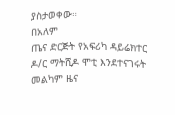ያስታወቀው።
በአለም
ጤና ድርጅት የአፍሪካ ዳይሬክተር ዶ/ር ማትሺዶ ሞቲ እንደተናገሩት መልካም ዜና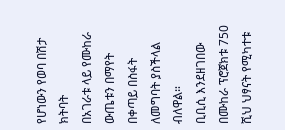የሆነውን የወባ በሽታ ክትባት
በአገራቱ ላይ የሙከራ ውጤቱን በማየት በቀጣይ በስፋት ለመግባት ያስችላል ብለዋል።
ቢቢሲ እንደዘገበው በሙከራ ፕሮጀክቱ 750 ሺህ ህፃናት የሚካተቱ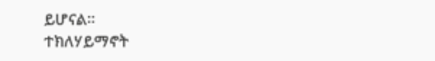ይሆናል።
ተክለሃይማኖት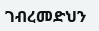ገብረመድህን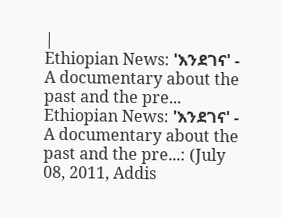|
Ethiopian News: 'እንደገና' - A documentary about the past and the pre...
Ethiopian News: 'እንደገና' - A documentary about the past and the pre...: (July 08, 2011, Addis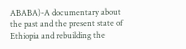ABABA)-A documentary about the past and the present state of Ethiopia and rebuilding the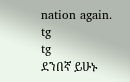nation again.
tg
tg
ደንበኛ ይሁኑ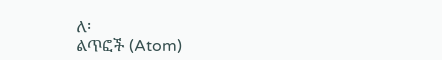ለ፡
ልጥፎች (Atom)